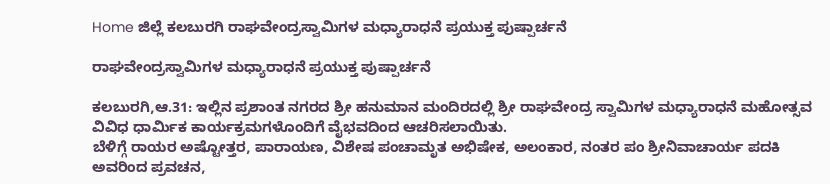Home ಜಿಲ್ಲೆ ಕಲಬುರಗಿ ರಾಘವೇಂದ್ರಸ್ವಾಮಿಗಳ ಮಧ್ಯಾರಾಧನೆ ಪ್ರಯುಕ್ತ ಪುಷ್ಪಾರ್ಚನೆ

ರಾಘವೇಂದ್ರಸ್ವಾಮಿಗಳ ಮಧ್ಯಾರಾಧನೆ ಪ್ರಯುಕ್ತ ಪುಷ್ಪಾರ್ಚನೆ

ಕಲಬುರಗಿ,ಆ.31: ಇಲ್ಲಿನ ಪ್ರಶಾಂತ ನಗರದ ಶ್ರೀ ಹನುಮಾನ ಮಂದಿರದಲ್ಲಿ ಶ್ರೀ ರಾಘವೇಂದ್ರ ಸ್ವಾಮಿಗಳ ಮಧ್ಯಾರಾಧನೆ ಮಹೋತ್ಸವ ವಿವಿಧ ಧಾರ್ಮಿಕ ಕಾರ್ಯಕ್ರಮಗಳೊಂದಿಗೆ ವೈಭವದಿಂದ ಆಚರಿಸಲಾಯಿತು.
ಬೆಳಿಗ್ಗೆ ರಾಯರ ಅಷ್ಟೋತ್ತರ, ಪಾರಾಯಣ, ವಿಶೇಷ ಪಂಚಾಮೃತ ಅಭಿಷೇಕ, ಅಲಂಕಾರ, ನಂತರ ಪಂ ಶ್ರೀನಿವಾಚಾರ್ಯ ಪದಕಿ ಅವರಿಂದ ಪ್ರವಚನ,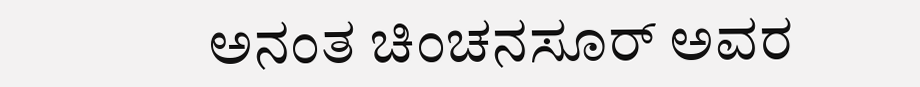ಅನಂತ ಚಿಂಚನಸೂರ್ ಅವರ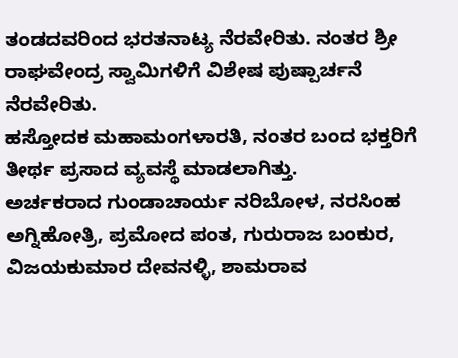ತಂಡದವರಿಂದ ಭರತನಾಟ್ಯ ನೆರವೇರಿತು. ನಂತರ ಶ್ರೀ ರಾಘವೇಂದ್ರ ಸ್ವಾಮಿಗಳಿಗೆ ವಿಶೇಷ ಪುಷ್ಪಾರ್ಚನೆ ನೆರವೇರಿತು.
ಹಸ್ತೋದಕ ಮಹಾಮಂಗಳಾರತಿ, ನಂತರ ಬಂದ ಭಕ್ತರಿಗೆ ತೀರ್ಥ ಪ್ರಸಾದ ವ್ಯವಸ್ಥೆ ಮಾಡಲಾಗಿತ್ತು.
ಅರ್ಚಕರಾದ ಗುಂಡಾಚಾರ್ಯ ನರಿಬೋಳ, ನರಸಿಂಹ ಅಗ್ನಿಹೋತ್ರಿ, ಪ್ರಮೋದ ಪಂತ, ಗುರುರಾಜ ಬಂಕುರ, ವಿಜಯಕುಮಾರ ದೇವನಳ್ಳಿ, ಶಾಮರಾವ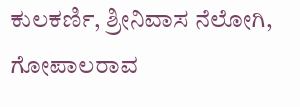ಕುಲಕರ್ಣಿ, ಶ್ರೀನಿವಾಸ ನೆಲೋಗಿ, ಗೋಪಾಲರಾವ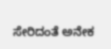ಸೇರಿದಂತೆ ಅನೇಕ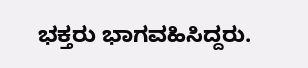ಭಕ್ತರು ಭಾಗವಹಿಸಿದ್ದರು.